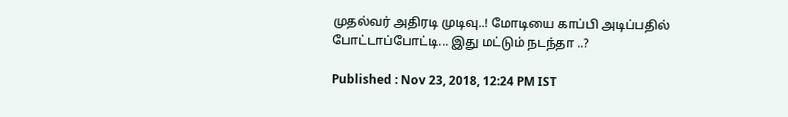முதல்வர் அதிரடி முடிவு..! மோடியை காப்பி அடிப்பதில் போட்டாப்போட்டி... இது மட்டும் நடந்தா ..?

Published : Nov 23, 2018, 12:24 PM IST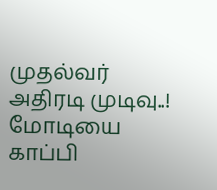முதல்வர் அதிரடி முடிவு..! மோடியை காப்பி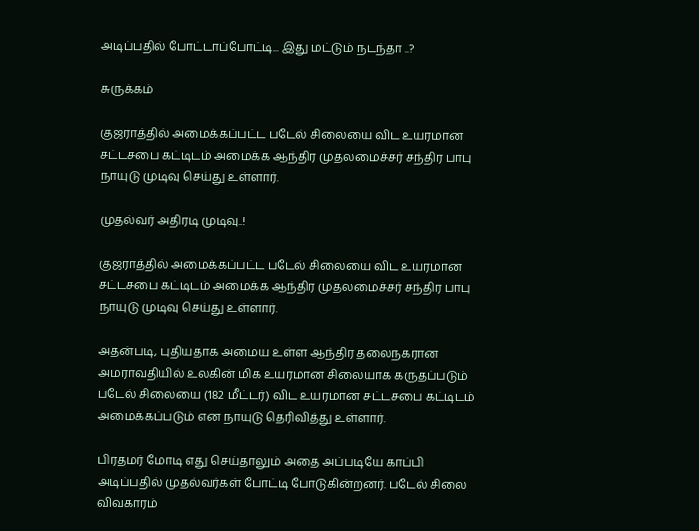அடிப்பதில் போட்டாப்போட்டி... இது மட்டும் நடந்தா ..?

சுருக்கம்

குஜராத்தில் அமைக்கப்பட்ட படேல் சிலையை விட உயரமான சட்டசபை கட்டிடம் அமைக்க ஆந்திர முதலமைச்சர் சந்திர பாபு நாயுடு முடிவு செய்து உள்ளார்.

முதல்வர் அதிரடி முடிவு..!

குஜராத்தில் அமைக்கப்பட்ட படேல் சிலையை விட உயரமான சட்டசபை கட்டிடம் அமைக்க ஆந்திர முதலமைச்சர் சந்திர பாபு நாயுடு முடிவு செய்து உள்ளார்.

அதன்படி, புதியதாக அமைய உள்ள ஆந்திர தலைநகரான அமராவதியில் உலகின் மிக உயரமான சிலையாக கருதப்படும் படேல் சிலையை (182 மீட்டர்) விட உயரமான சட்டசபை கட்டிடம் அமைக்கப்படும் என நாயுடு தெரிவித்து உள்ளார்.

பிரதமர் மோடி எது செய்தாலும் அதை அப்படியே காப்பி அடிப்பதில் முதல்வர்கள் போட்டி போடுகின்றனர். படேல் சிலை விவகாரம்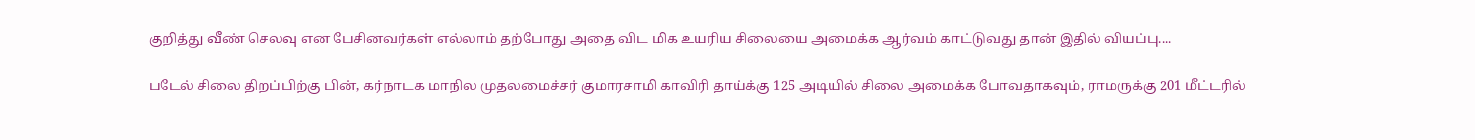குறித்து வீண் செலவு என பேசினவர்கள் எல்லாம் தற்போது அதை விட மிக உயரிய சிலையை அமைக்க ஆர்வம் காட்டுவது தான் இதில் வியப்பு....

படேல் சிலை திறப்பிற்கு பின், கர்நாடக மாநில முதலமைச்சர் குமாரசாமி காவிரி தாய்க்கு 125 அடியில் சிலை அமைக்க போவதாகவும், ராமருக்கு 201 மீட்டரில்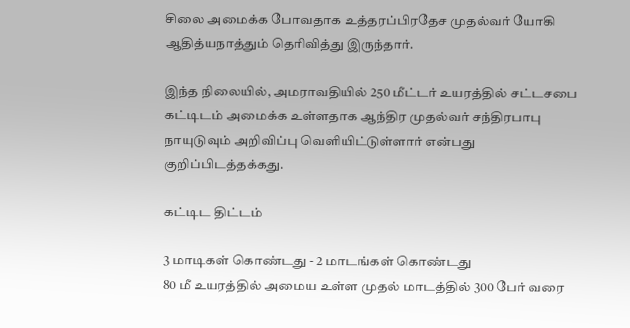சிலை அமைக்க போவதாக உத்தரப்பிரதேச முதல்வர் யோகி ஆதித்யநாத்தும் தெரிவித்து இருந்தார்.

இந்த நிலையில், அமராவதியில் 250 மீட்டர் உயரத்தில் சட்டசபை கட்டிடம் அமைக்க உள்ளதாக ஆந்திர முதல்வர் சந்திரபாபு நாயுடுவும் அறிவிப்பு வெளியிட்டுள்ளார் என்பது குறிப்பிடத்தக்கது.

கட்டிட திட்டம்

3 மாடிகள் கொண்டது - 2 மாடங்கள் கொண்டது
80 மீ உயரத்தில் அமைய உள்ள முதல் மாடத்தில் 300 பேர் வரை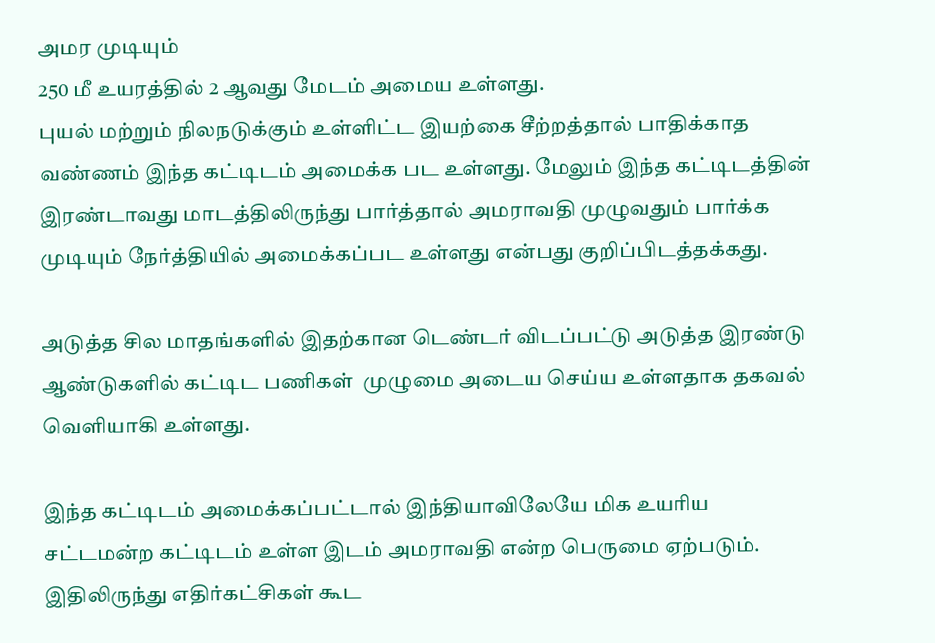அமர முடியும்
250 மீ உயரத்தில் 2 ஆவது மேடம் அமைய உள்ளது.
புயல் மற்றும் நிலநடுக்கும் உள்ளிட்ட இயற்கை சீற்றத்தால் பாதிக்காத வண்ணம் இந்த கட்டிடம் அமைக்க பட உள்ளது. மேலும் இந்த கட்டிடத்தின் இரண்டாவது மாடத்திலிருந்து பார்த்தால் அமராவதி முழுவதும் பார்க்க முடியும் நேர்த்தியில் அமைக்கப்பட உள்ளது என்பது குறிப்பிடத்தக்கது.

அடுத்த சில மாதங்களில் இதற்கான டெண்டர் விடப்பட்டு அடுத்த இரண்டு ஆண்டுகளில் கட்டிட பணிகள்  முழுமை அடைய செய்ய உள்ளதாக தகவல் வெளியாகி உள்ளது.

இந்த கட்டிடம் அமைக்கப்பட்டால் இந்தியாவிலேயே மிக உயரிய சட்டமன்ற கட்டிடம் உள்ள இடம் அமராவதி என்ற பெருமை ஏற்படும். இதிலிருந்து எதிர்கட்சிகள் கூட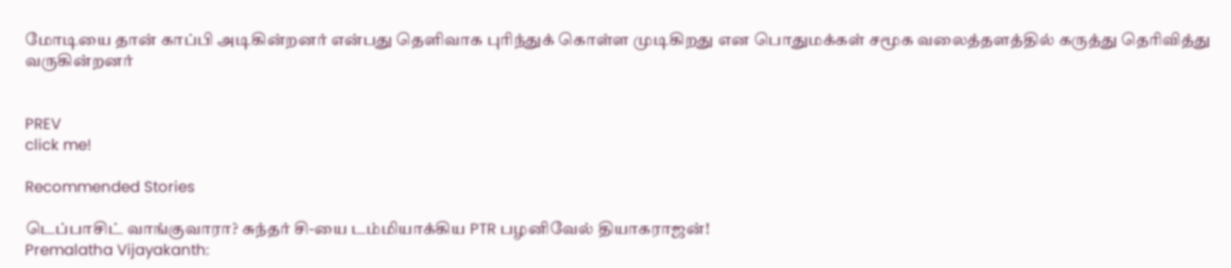மோடியை தான் காப்பி அடிகின்றனர் என்பது தெளிவாக புரிந்துக் கொள்ள முடிகிறது என பொதுமக்கள் சமூக வலைத்தளத்தில் கருத்து தெரிவித்து வருகின்றனர்


PREV
click me!

Recommended Stories

டெப்பாசிட் வாங்குவாரா? சுந்தர் சி-யை டம்மியாக்கிய PTR பழனிவேல் தியாகராஜன்!
Premalatha Vijayakanth: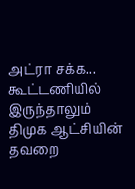அட்ரா சக்க... கூட்டணியில் இருந்தாலும் திமுக ஆட்சியின் தவறை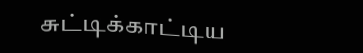சுட்டிக்காட்டிய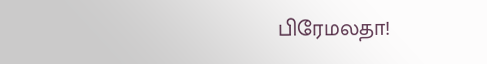பிரேமலதா!